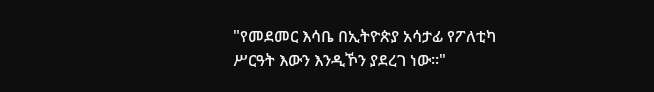"የመደመር እሳቤ በኢትዮጵያ አሳታፊ የፖለቲካ ሥርዓት እውን እንዲኾን ያደረገ ነው።"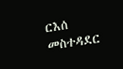ርእሰ መስተዳደር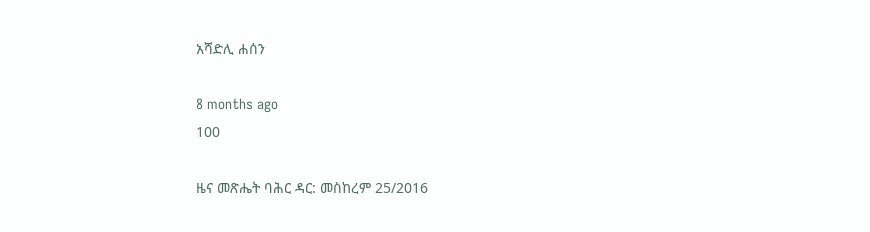አሻድሊ ሐሰን

8 months ago
100

ዜና መጽሔት ባሕር ዳር: መስከረም 25/2016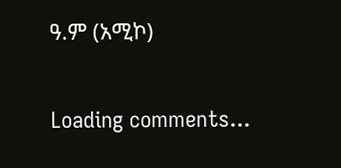ዓ.ም (አሚኮ)

Loading comments...